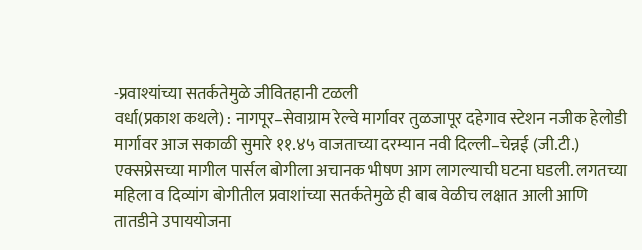-प्रवाश्यांच्या सतर्कतेमुळे जीवितहानी टळली
वर्धा(प्रकाश कथले) : नागपूर–सेवाग्राम रेल्वे मार्गावर तुळजापूर दहेगाव स्टेशन नजीक हेलोडी मार्गावर आज सकाळी सुमारे ११.४५ वाजताच्या दरम्यान नवी दिल्ली–चेन्नई (जी.टी.) एक्सप्रेसच्या मागील पार्सल बोगीला अचानक भीषण आग लागल्याची घटना घडली. लगतच्या महिला व दिव्यांग बोगीतील प्रवाशांच्या सतर्कतेमुळे ही बाब वेळीच लक्षात आली आणि तातडीने उपाययोजना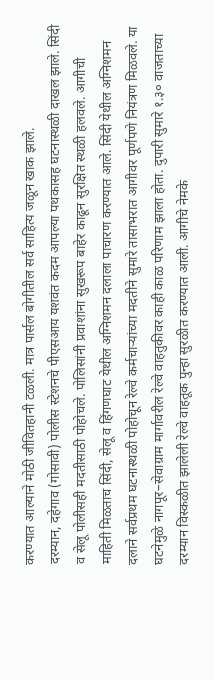करण्यात आल्याने मोठी जीवितहानी टळली. मात्र पार्सल बोगीतील सर्व साहित्य जळून खाक झाले.
दरम्यान, दहेगाव (गोसावी) पोलीस स्टेशनचे पीएसआय यशवंत कदम आपल्या पथकासह घटनास्थळी दाखल झाले. सिंदी व सेलू पोलीसही मदतीसाठी पोहोचले. पोलिसांनी प्रवाशांना सुखरूप बाहेर काढून सुरक्षित स्थळी हलवले. आगीची माहिती मिळताच सिंदी, सेलू व हिंगणघाट येथील अग्निशमन दलाला पाचारण करण्यात आले. सिंदी येथील अग्निशमन दलाने सर्वप्रथम घटनास्थळी पोहोचून रेल्वे कर्मचाऱ्यांच्या मदतीने सुमारे तासाभरात आगीवर पूर्णपणे नियंत्रण मिळवले. या घटनेमुळे नागपूर–सेवाग्राम मार्गावरील रेल्वे वाहतुकीवर काही काळ परिणाम झाला होता. दुपारी सुमारे १.३० वाजताच्या दरम्यान विस्कळीत झालेली रेल्वे वाहतूक पुन्हा सुरळीत करण्यात आली. आगीचे नेमके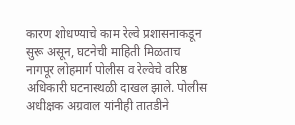कारण शोधण्याचे काम रेल्वे प्रशासनाकडून सुरू असून, घटनेची माहिती मिळताच नागपूर लोहमार्ग पोलीस व रेल्वेचे वरिष्ठ अधिकारी घटनास्थळी दाखल झाले. पोलीस अधीक्षक अग्रवाल यांनीही तातडीने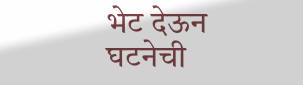भेट देऊन घटनेची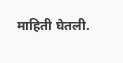माहिती घेतली.